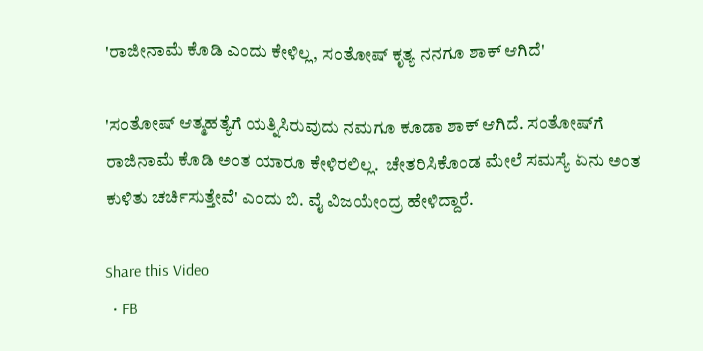'ರಾಜೀನಾಮೆ ಕೊಡಿ ಎಂದು ಕೇಳಿಲ್ಲ, ಸಂತೋಷ್ ಕೃತ್ಯ ನನಗೂ ಶಾಕ್ ಆಗಿದೆ'

'ಸಂತೋಷ್‌ ಆತ್ಮಹತ್ಯೆಗೆ ಯತ್ನಿಸಿರುವುದು ನಮಗೂ ಕೂಡಾ ಶಾಕ್ ಆಗಿದೆ. ಸಂತೋಷ್‌ಗೆ ರಾಜಿನಾಮೆ ಕೊಡಿ ಅಂತ ಯಾರೂ ಕೇಳಿರಲಿಲ್ಲ.  ಚೇತರಿಸಿಕೊಂಡ ಮೇಲೆ ಸಮಸ್ಯೆ ಏನು ಅಂತ ಕುಳಿತು ಚರ್ಚಿಸುತ್ತೇವೆ' ಎಂದು ಬಿ. ವೈ ವಿಜಯೇಂದ್ರ ಹೇಳಿದ್ದಾರೆ.

Share this Video
  • FB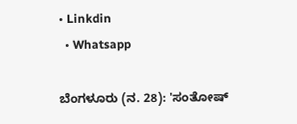• Linkdin
  • Whatsapp

ಬೆಂಗಳೂರು (ನ. 28): 'ಸಂತೋಷ್‌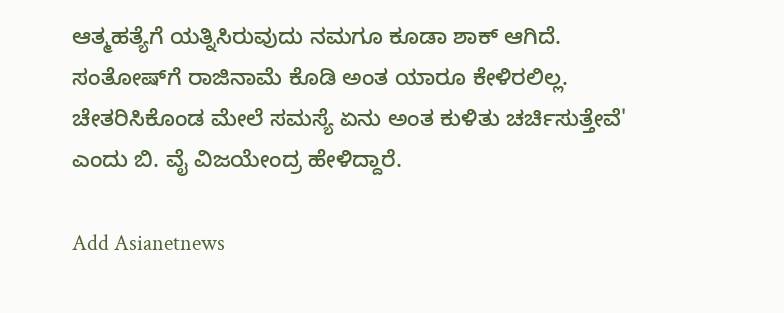ಆತ್ಮಹತ್ಯೆಗೆ ಯತ್ನಿಸಿರುವುದು ನಮಗೂ ಕೂಡಾ ಶಾಕ್ ಆಗಿದೆ. ಸಂತೋಷ್‌ಗೆ ರಾಜಿನಾಮೆ ಕೊಡಿ ಅಂತ ಯಾರೂ ಕೇಳಿರಲಿಲ್ಲ. ಚೇತರಿಸಿಕೊಂಡ ಮೇಲೆ ಸಮಸ್ಯೆ ಏನು ಅಂತ ಕುಳಿತು ಚರ್ಚಿಸುತ್ತೇವೆ' ಎಂದು ಬಿ. ವೈ ವಿಜಯೇಂದ್ರ ಹೇಳಿದ್ದಾರೆ.

Add Asianetnews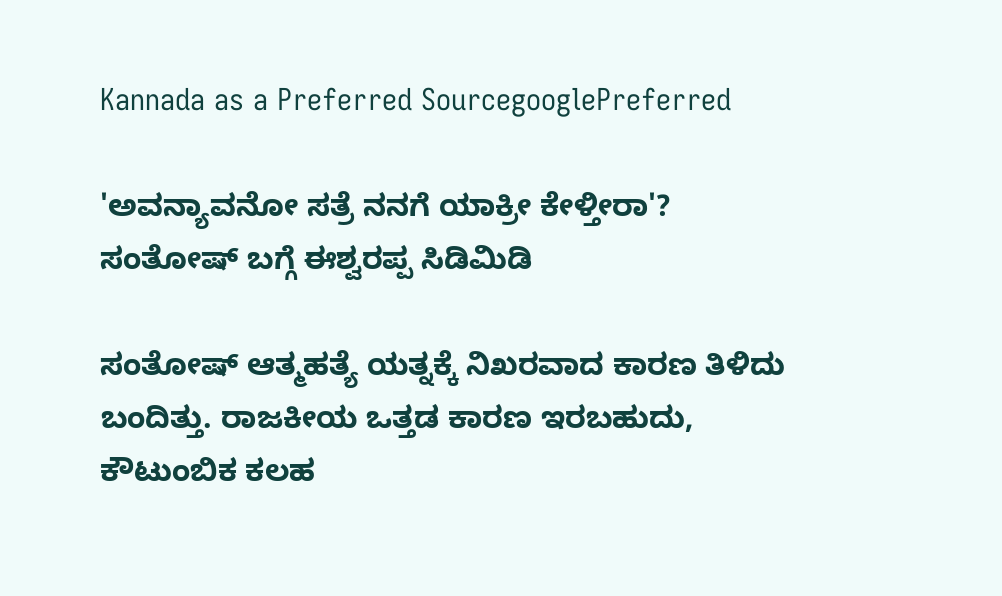Kannada as a Preferred SourcegooglePreferred

'ಅವನ್ಯಾವನೋ ಸತ್ರೆ ನನಗೆ ಯಾಕ್ರೀ ಕೇಳ್ತೀರಾ'? ಸಂತೋಷ್ ಬಗ್ಗೆ ಈಶ್ವರಪ್ಪ ಸಿಡಿಮಿಡಿ

ಸಂತೋಷ್ ಆತ್ಮಹತ್ಯೆ ಯತ್ನಕ್ಕೆ ನಿಖರವಾದ ಕಾರಣ ತಿಳಿದು ಬಂದಿತ್ತು. ರಾಜಕೀಯ ಒತ್ತಡ ಕಾರಣ ಇರಬಹುದು, ಕೌಟುಂಬಿಕ ಕಲಹ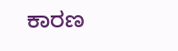ಕಾರಣ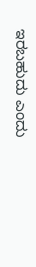ಇರಬಹುದು ಎಂದು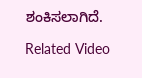ಶಂಕಿಸಲಾಗಿದೆ.

Related Video